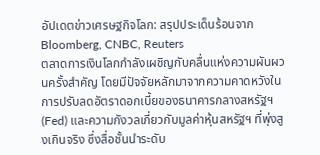อัปเดตข่าวเศรษฐกิจโลก: สรุปประเด็นร้อนจาก Bloomberg, CNBC, Reuters
ตลาดการเงินโลกกำลังเผชิญกับคลื่นแห่งความผันผวนครั้งสำคัญ โดยมีปัจจัยหลักมาจากความคาดหวังในการปรับลดอัตราดอกเบี้ยของธนาคารกลางสหรัฐฯ (Fed) และความกังวลเกี่ยวกับมูลค่าหุ้นสหรัฐฯ ที่พุ่งสูงเกินจริง ซึ่งสื่อชั้นนำระดับ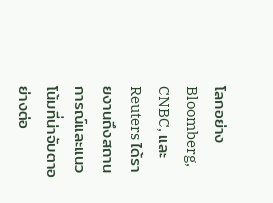โลกอย่าง Bloomberg, CNBC, และ Reuters ได้รายงานถึงสถานการณ์และแนวโน้มที่น่าจับตาอย่างต่อ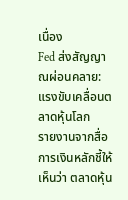เนื่อง
Fed ส่งสัญญาณผ่อนคลาย: แรงขับเคลื่อนตลาดหุ้นโลก
รายงานจากสื่อการเงินหลักชี้ให้เห็นว่า ตลาดหุ้น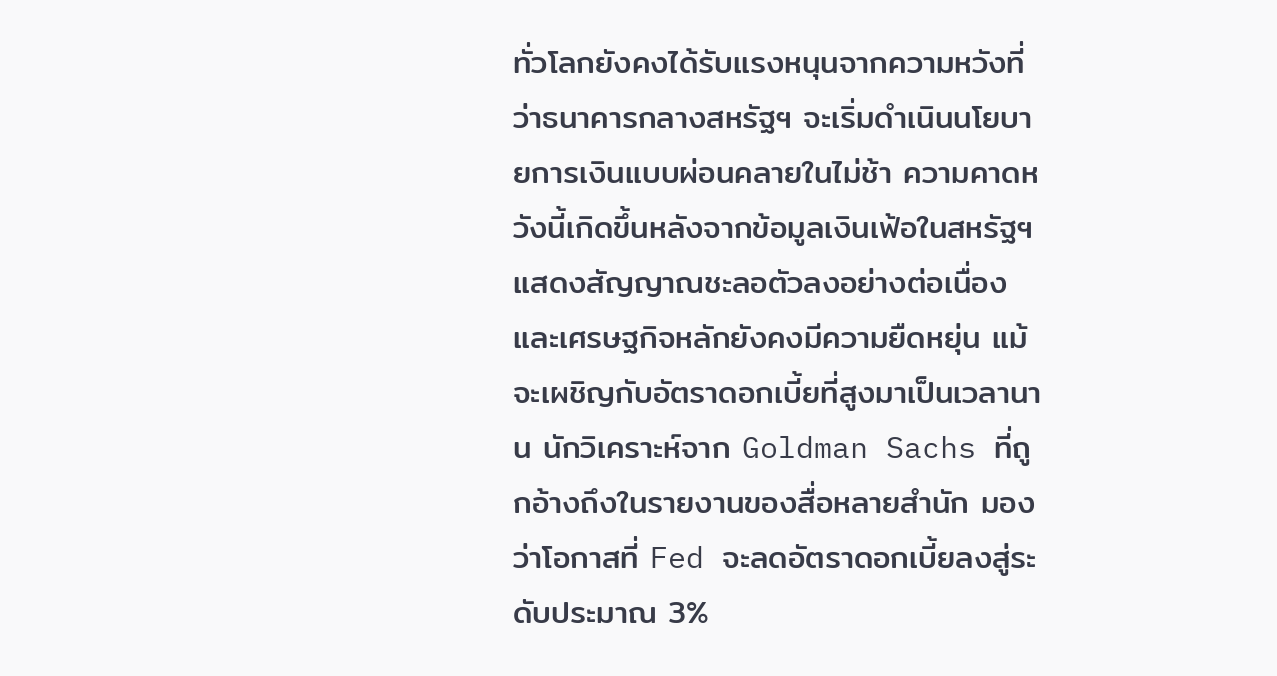ทั่วโลกยังคงได้รับแรงหนุนจากความหวังที่ว่าธนาคารกลางสหรัฐฯ จะเริ่มดำเนินนโยบายการเงินแบบผ่อนคลายในไม่ช้า ความคาดหวังนี้เกิดขึ้นหลังจากข้อมูลเงินเฟ้อในสหรัฐฯ แสดงสัญญาณชะลอตัวลงอย่างต่อเนื่อง และเศรษฐกิจหลักยังคงมีความยืดหยุ่น แม้จะเผชิญกับอัตราดอกเบี้ยที่สูงมาเป็นเวลานาน นักวิเคราะห์จาก Goldman Sachs ที่ถูกอ้างถึงในรายงานของสื่อหลายสำนัก มองว่าโอกาสที่ Fed จะลดอัตราดอกเบี้ยลงสู่ระดับประมาณ 3%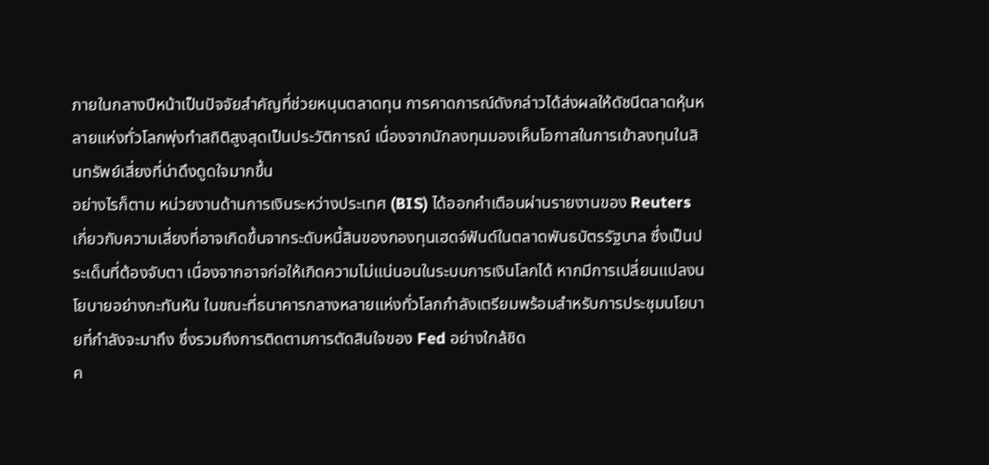ภายในกลางปีหน้าเป็นปัจจัยสำคัญที่ช่วยหนุนตลาดทุน การคาดการณ์ดังกล่าวได้ส่งผลให้ดัชนีตลาดหุ้นหลายแห่งทั่วโลกพุ่งทำสถิติสูงสุดเป็นประวัติการณ์ เนื่องจากนักลงทุนมองเห็นโอกาสในการเข้าลงทุนในสินทรัพย์เสี่ยงที่น่าดึงดูดใจมากขึ้น
อย่างไรก็ตาม หน่วยงานด้านการเงินระหว่างประเทศ (BIS) ได้ออกคำเตือนผ่านรายงานของ Reuters เกี่ยวกับความเสี่ยงที่อาจเกิดขึ้นจากระดับหนี้สินของกองทุนเฮดจ์ฟันด์ในตลาดพันธบัตรรัฐบาล ซึ่งเป็นประเด็นที่ต้องจับตา เนื่องจากอาจก่อให้เกิดความไม่แน่นอนในระบบการเงินโลกได้ หากมีการเปลี่ยนแปลงนโยบายอย่างกะทันหัน ในขณะที่ธนาคารกลางหลายแห่งทั่วโลกกำลังเตรียมพร้อมสำหรับการประชุมนโยบายที่กำลังจะมาถึง ซึ่งรวมถึงการติดตามการตัดสินใจของ Fed อย่างใกล้ชิด
ค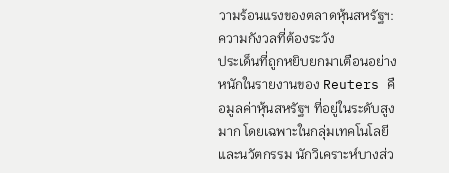วามร้อนแรงของตลาดหุ้นสหรัฐฯ: ความกังวลที่ต้องระวัง
ประเด็นที่ถูกหยิบยกมาเตือนอย่างหนักในรายงานของ Reuters คือมูลค่าหุ้นสหรัฐฯ ที่อยู่ในระดับสูงมาก โดยเฉพาะในกลุ่มเทคโนโลยีและนวัตกรรม นักวิเคราะห์บางส่ว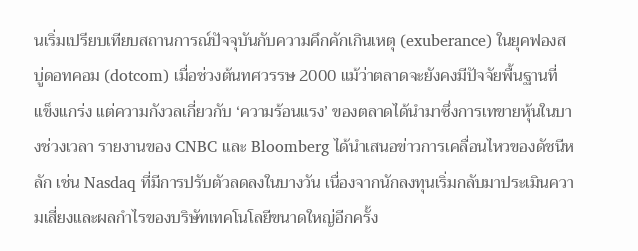นเริ่มเปรียบเทียบสถานการณ์ปัจจุบันกับความคึกคักเกินเหตุ (exuberance) ในยุคฟองสบู่ดอทคอม (dotcom) เมื่อช่วงต้นทศวรรษ 2000 แม้ว่าตลาดจะยังคงมีปัจจัยพื้นฐานที่แข็งแกร่ง แต่ความกังวลเกี่ยวกับ ‘ความร้อนแรง’ ของตลาดได้นำมาซึ่งการเทขายหุ้นในบางช่วงเวลา รายงานของ CNBC และ Bloomberg ได้นำเสนอข่าวการเคลื่อนไหวของดัชนีหลัก เช่น Nasdaq ที่มีการปรับตัวลดลงในบางวัน เนื่องจากนักลงทุนเริ่มกลับมาประเมินความเสี่ยงและผลกำไรของบริษัทเทคโนโลยีขนาดใหญ่อีกครั้ง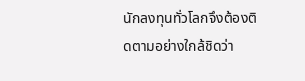นักลงทุนทั่วโลกจึงต้องติดตามอย่างใกล้ชิดว่า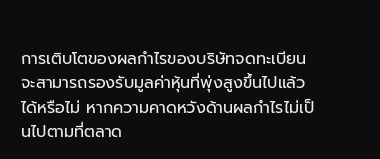การเติบโตของผลกำไรของบริษัทจดทะเบียนจะสามารถรองรับมูลค่าหุ้นที่พุ่งสูงขึ้นไปแล้วได้หรือไม่ หากความคาดหวังด้านผลกำไรไม่เป็นไปตามที่ตลาด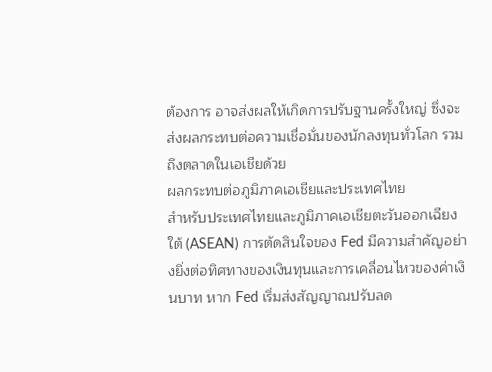ต้องการ อาจส่งผลให้เกิดการปรับฐานครั้งใหญ่ ซึ่งจะส่งผลกระทบต่อความเชื่อมั่นของนักลงทุนทั่วโลก รวมถึงตลาดในเอเชียด้วย
ผลกระทบต่อภูมิภาคเอเชียและประเทศไทย
สำหรับประเทศไทยและภูมิภาคเอเชียตะวันออกเฉียงใต้ (ASEAN) การตัดสินใจของ Fed มีความสำคัญอย่างยิ่งต่อทิศทางของเงินทุนและการเคลื่อนไหวของค่าเงินบาท หาก Fed เริ่มส่งสัญญาณปรับลด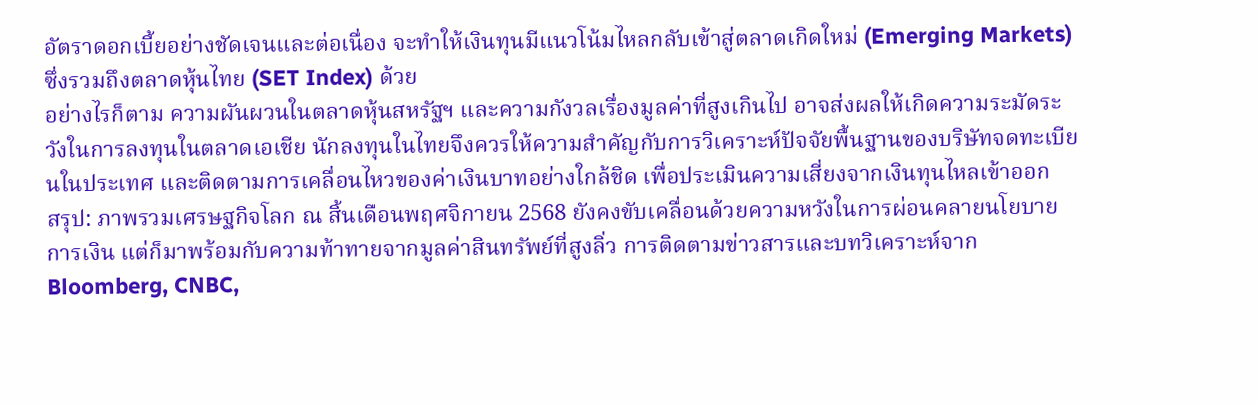อัตราดอกเบี้ยอย่างชัดเจนและต่อเนื่อง จะทำให้เงินทุนมีแนวโน้มไหลกลับเข้าสู่ตลาดเกิดใหม่ (Emerging Markets) ซึ่งรวมถึงตลาดหุ้นไทย (SET Index) ด้วย
อย่างไรก็ตาม ความผันผวนในตลาดหุ้นสหรัฐฯ และความกังวลเรื่องมูลค่าที่สูงเกินไป อาจส่งผลให้เกิดความระมัดระวังในการลงทุนในตลาดเอเชีย นักลงทุนในไทยจึงควรให้ความสำคัญกับการวิเคราะห์ปัจจัยพื้นฐานของบริษัทจดทะเบียนในประเทศ และติดตามการเคลื่อนไหวของค่าเงินบาทอย่างใกล้ชิด เพื่อประเมินความเสี่ยงจากเงินทุนไหลเข้าออก
สรุป: ภาพรวมเศรษฐกิจโลก ณ สิ้นเดือนพฤศจิกายน 2568 ยังคงขับเคลื่อนด้วยความหวังในการผ่อนคลายนโยบายการเงิน แต่ก็มาพร้อมกับความท้าทายจากมูลค่าสินทรัพย์ที่สูงลิ่ว การติดตามข่าวสารและบทวิเคราะห์จาก Bloomberg, CNBC,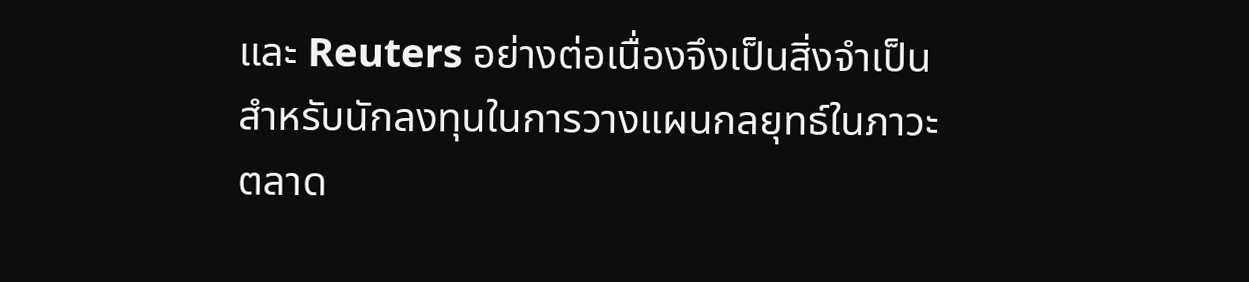และ Reuters อย่างต่อเนื่องจึงเป็นสิ่งจำเป็นสำหรับนักลงทุนในการวางแผนกลยุทธ์ในภาวะตลาด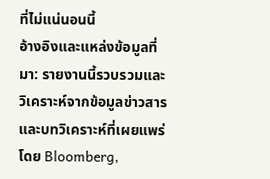ที่ไม่แน่นอนนี้
อ้างอิงและแหล่งข้อมูลที่มา: รายงานนี้รวบรวมและวิเคราะห์จากข้อมูลข่าวสารและบทวิเคราะห์ที่เผยแพร่โดย Bloomberg,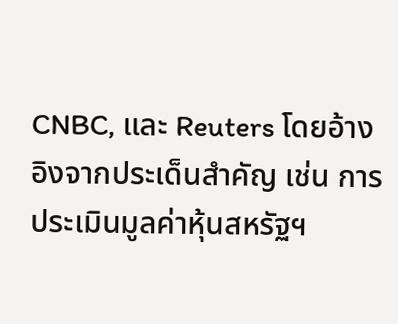CNBC, และ Reuters โดยอ้างอิงจากประเด็นสำคัญ เช่น การประเมินมูลค่าหุ้นสหรัฐฯ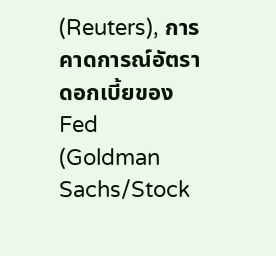(Reuters), การคาดการณ์อัตราดอกเบี้ยของ Fed (Goldman Sachs/Stock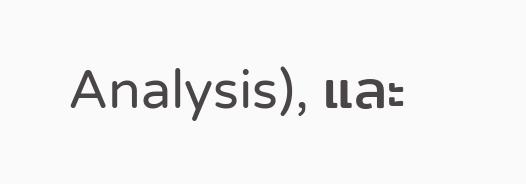Analysis), และ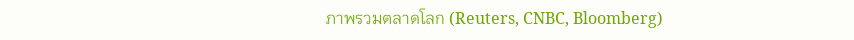ภาพรวมตลาดโลก (Reuters, CNBC, Bloomberg)